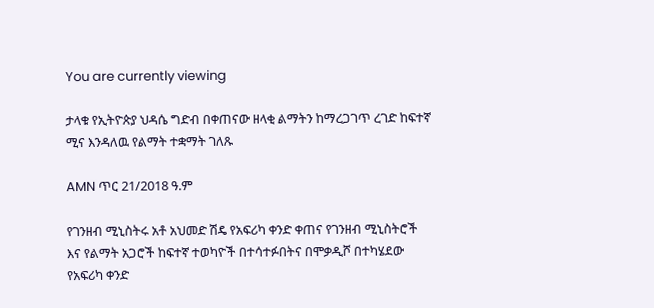You are currently viewing

ታላቁ የኢትዮጵያ ህዳሴ ግድብ በቀጠናው ዘላቂ ልማትን ከማረጋገጥ ረገድ ከፍተኛ ሚና እንዳለዉ የልማት ተቋማት ገለጹ

AMN ጥር 21/2018 ዓ.ም

የገንዘብ ሚኒስትሩ አቶ አህመድ ሽዴ የአፍሪካ ቀንድ ቀጠና የገንዘብ ሚኒስትሮች እና የልማት አጋሮች ከፍተኛ ተወካዮች በተሳተፉበትና በሞቃዲሾ በተካሄደው የአፍሪካ ቀንድ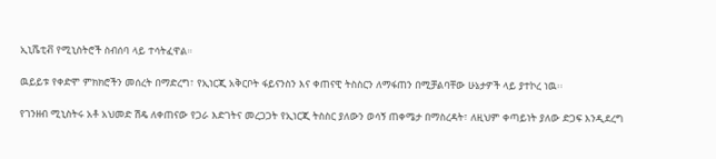ኢኒሼቲቭ የሚኒስትሮች ስብሰባ ላይ ተሳትፈዋል።

ዉይይቱ የቀድሞ ምክክሮችን መሰረት በማድረግ፣ የኢነርጂ አቅርቦት ፋይናንስን እና ቀጠናዊ ትስስርን ለማፋጠን በሚቻልባቸው ሁኔታዎች ላይ ያተኮረ ነዉ፡፡

የገንዘብ ሚኒስትሩ አቶ አህመድ ሽዴ ለቀጠናው የጋራ እድገትና መረጋጋት የኢነርጂ ትስስር ያለውን ወሳኝ ጠቀሜታ በማስረዳት፣ ለዚህም ቀጣይነት ያለው ድጋፍ እንዲደረግ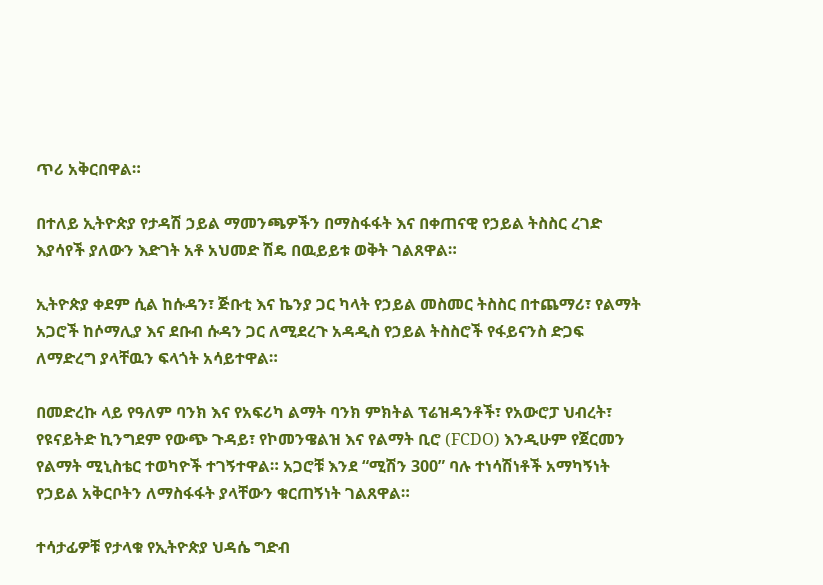ጥሪ አቅርበዋል።

በተለይ ኢትዮጵያ የታዳሽ ኃይል ማመንጫዎችን በማስፋፋት እና በቀጠናዊ የኃይል ትስስር ረገድ እያሳየች ያለውን እድገት አቶ አህመድ ሽዴ በዉይይቱ ወቅት ገልጸዋል።

ኢትዮጵያ ቀደም ሲል ከሱዳን፣ ጅቡቲ እና ኬንያ ጋር ካላት የኃይል መስመር ትስስር በተጨማሪ፣ የልማት አጋሮች ከሶማሊያ እና ደቡብ ሱዳን ጋር ለሚደረጉ አዳዲስ የኃይል ትስስሮች የፋይናንስ ድጋፍ ለማድረግ ያላቸዉን ፍላጎት አሳይተዋል።

በመድረኩ ላይ የዓለም ባንክ እና የአፍሪካ ልማት ባንክ ምክትል ፕሬዝዳንቶች፣ የአውሮፓ ህብረት፣ የዩናይትድ ኪንግደም የውጭ ጉዳይ፣ የኮመንዌልዝ እና የልማት ቢሮ (FCDO) እንዲሁም የጀርመን የልማት ሚኒስቴር ተወካዮች ተገኝተዋል። አጋሮቹ እንደ “ሚሽን 300” ባሉ ተነሳሽነቶች አማካኝነት የኃይል አቅርቦትን ለማስፋፋት ያላቸውን ቁርጠኝነት ገልጸዋል።

ተሳታፊዎቹ የታላቁ የኢትዮጵያ ህዳሴ ግድብ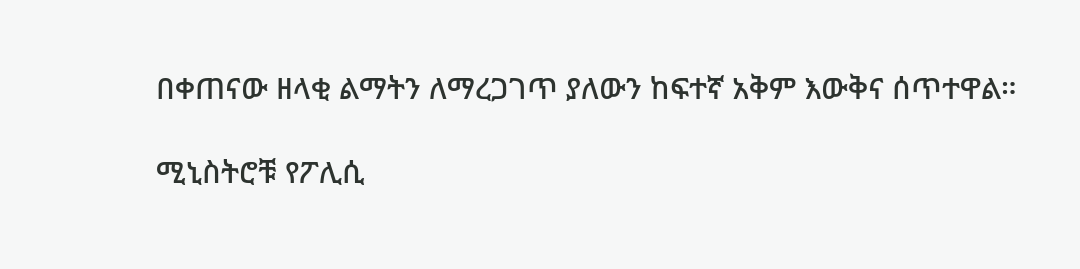በቀጠናው ዘላቂ ልማትን ለማረጋገጥ ያለውን ከፍተኛ አቅም እውቅና ሰጥተዋል።

ሚኒስትሮቹ የፖሊሲ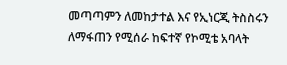መጣጣምን ለመከታተል እና የኢነርጂ ትስስሩን ለማፋጠን የሚሰራ ከፍተኛ የኮሚቴ አባላት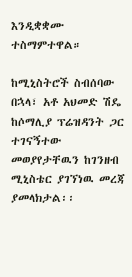እንዲቋቋሙ ተስማምተዋል።

ከሚኒስትሮች ስብሰባው በኋላ፣ አቶ አህመድ ሽዴ ከሶማሊያ ፕሬዝዳንት ጋር ተገናኝተው መወያየታቸዉን ከገንዘብ ሚኒስቴር ያገኘነዉ መረጃ ያመላክታል፡፡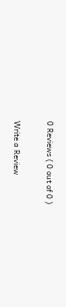0 Reviews ( 0 out of 0 )

Write a Review